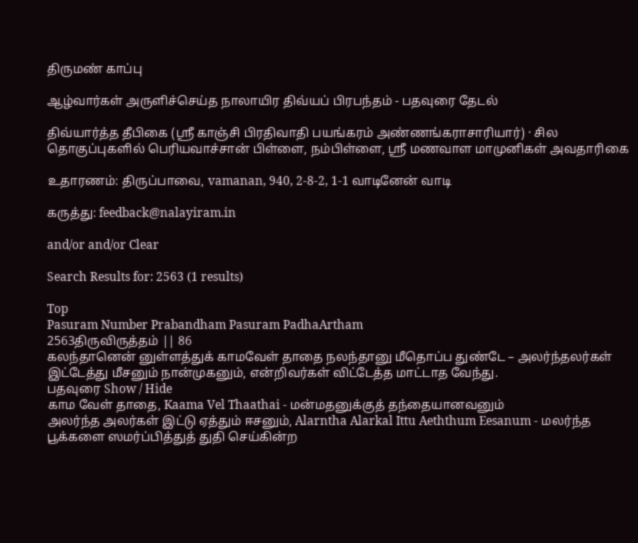திருமண் காப்பு

ஆழ்வார்கள் அருளிச்செய்த நாலாயிர திவ்யப் பிரபந்தம் - பதவுரை தேடல்

திவ்யார்த்த தீபிகை (ஸ்ரீ காஞ்சி பிரதிவாதி பயங்கரம் அண்ணங்கராசாரியார்) · சில தொகுப்புகளில் பெரியவாச்சான் பிள்ளை, நம்பிள்ளை, ஸ்ரீ மணவாள மாமுனிகள் அவதாரிகை

உதாரணம்: திருப்பாவை, vamanan, 940, 2-8-2, 1-1 வாடினேன் வாடி

கருத்து: feedback@nalayiram.in

and/or and/or Clear

Search Results for: 2563 (1 results)

Top
Pasuram Number Prabandham Pasuram PadhaArtham
2563திருவிருத்தம் || 86
கலந்தானென் னுள்ளத்துக் காமவேள் தாதை நலந்தானு மீதொப்ப துண்டே – அலர்ந்தலர்கள் இட்டேத்து மீசனும் நான்முகனும், என்றிவர்கள் விட்டேத்த மாட்டாத வேந்து.
பதவுரை Show / Hide
காம வேள் தாதை, Kaama Vel Thaathai - மன்மதனுக்குத் தந்தையானவனும்
அலர்ந்த அலர்கள் இட்டு ஏத்தும் ஈசனும், Alarntha Alarkal Ittu Aeththum Eesanum - மலர்ந்த பூக்களை ஸமர்ப்பித்துத் துதி செய்கின்ற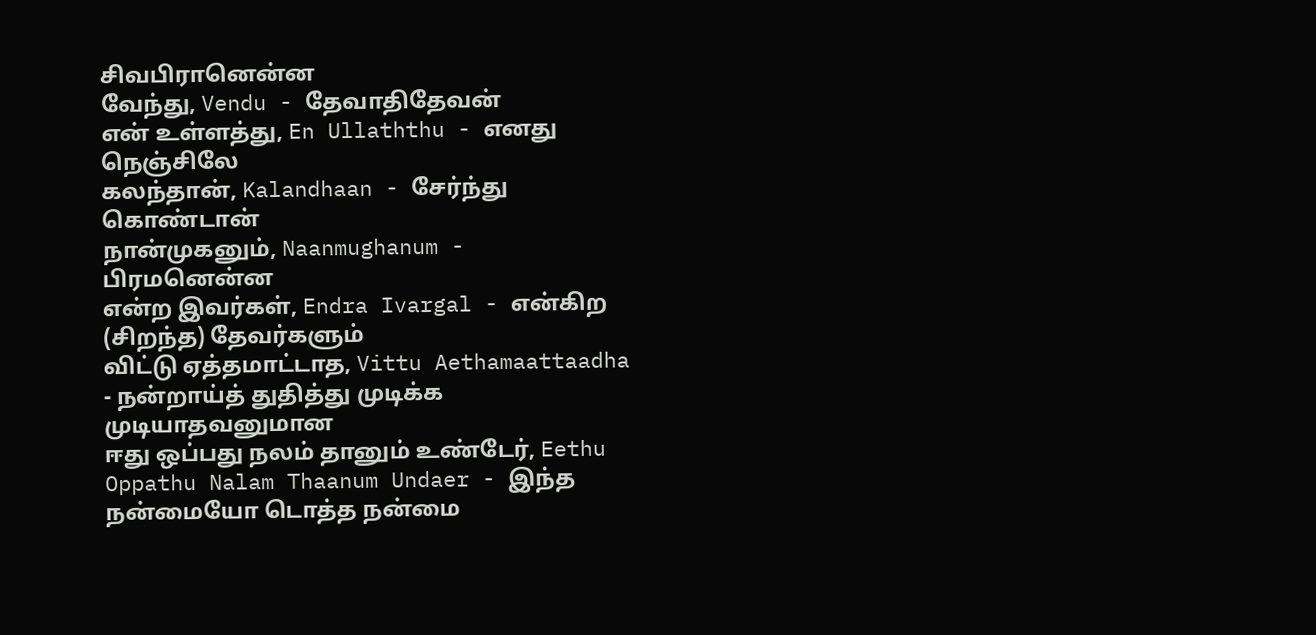சிவபிரானென்ன
வேந்து, Vendu - தேவாதிதேவன்
என் உள்ளத்து, En Ullaththu - எனது நெஞ்சிலே
கலந்தான், Kalandhaan - சேர்ந்து கொண்டான்
நான்முகனும், Naanmughanum - பிரமனென்ன
என்ற இவர்கள், Endra Ivargal - என்கிற (சிறந்த) தேவர்களும்
விட்டு ஏத்தமாட்டாத, Vittu Aethamaattaadha - நன்றாய்த் துதித்து முடிக்க முடியாதவனுமான
ஈது ஒப்பது நலம் தானும் உண்டேர், Eethu Oppathu Nalam Thaanum Undaer - இந்த நன்மையோ டொத்த நன்மை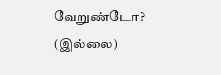வேறுண்டோ? (இல்லை)